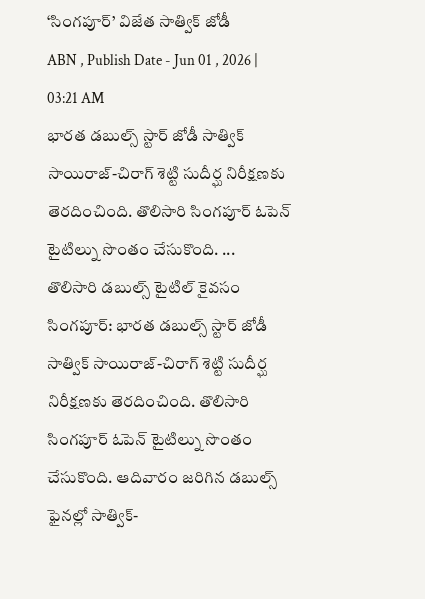‘సింగపూర్’ విజేత సాత్విక్ జోడీ
ABN , Publish Date - Jun 01 , 2026 | 03:21 AM
భారత డబుల్స్ స్టార్ జోడీ సాత్విక్ సాయిరాజ్-చిరాగ్ శెట్టి సుదీర్ఘ నిరీక్షణకు తెరదించింది. తొలిసారి సింగపూర్ ఓపెన్ టైటిల్ను సొంతం చేసుకొంది. ...
తొలిసారి డబుల్స్ టైటిల్ కైవసం
సింగపూర్: భారత డబుల్స్ స్టార్ జోడీ సాత్విక్ సాయిరాజ్-చిరాగ్ శెట్టి సుదీర్ఘ నిరీక్షణకు తెరదించింది. తొలిసారి సింగపూర్ ఓపెన్ టైటిల్ను సొంతం చేసుకొంది. ఆదివారం జరిగిన డబుల్స్ ఫైనల్లో సాత్విక్-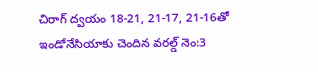చిరాగ్ ద్వయం 18-21, 21-17, 21-16తో ఇండోనేసియాకు చెందిన వరల్డ్ నెం:3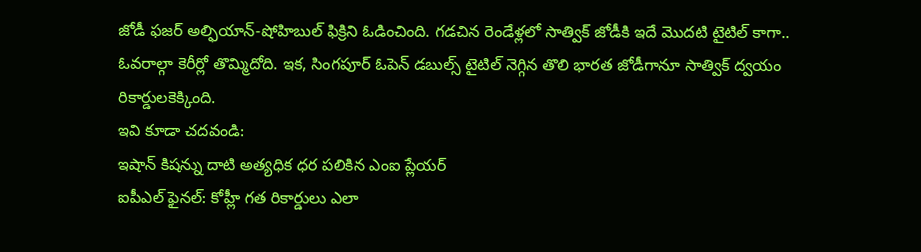జోడీ ఫజర్ అల్ఫియాన్-షోహిబుల్ ఫిక్రిని ఓడించింది. గడచిన రెండేళ్లలో సాత్విక్ జోడీకి ఇదే మొదటి టైటిల్ కాగా.. ఓవరాల్గా కెరీర్లో తొమ్మిదోది. ఇక, సింగపూర్ ఓపెన్ డబుల్స్ టైటిల్ నెగ్గిన తొలి భారత జోడీగానూ సాత్విక్ ద్వయం రికార్డులకెక్కింది.
ఇవి కూడా చదవండి:
ఇషాన్ కిషన్ను దాటి అత్యధిక ధర పలికిన ఎంఐ ప్లేయర్
ఐపీఎల్ ఫైనల్: కోహ్లీ గత రికార్డులు ఎలా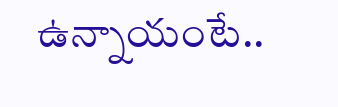ఉన్నాయంటే..